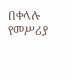በቀላሉ የመሥሪያ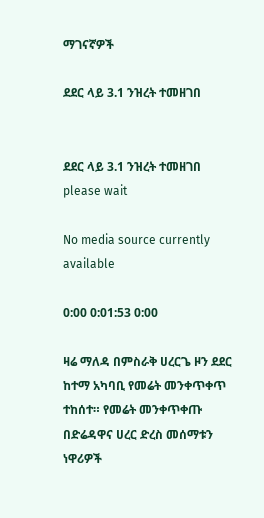ማገናኛዎች

ደደር ላይ 3.1 ንዝረት ተመዘገበ


ደደር ላይ 3.1 ንዝረት ተመዘገበ
please wait

No media source currently available

0:00 0:01:53 0:00

ዛሬ ማለዳ በምስራቅ ሀረርጌ ዞን ደደር ከተማ አካባቢ የመሬት መንቀጥቀጥ ተከሰተ። የመሬት መንቀጥቀጡ በድሬዳዋና ሀረር ድረስ መሰማቱን ነዋሪዎች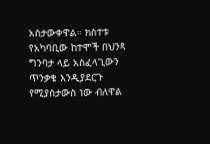አስታውቀዋል። ክስተቱ የአካባቢው ከተሞች በህንጻ ግንባታ ላይ አስፈላጊውን ጥንቃቄ እንዲያደርጉ የሚያስታውስ ነው ብለዋል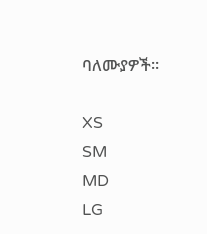ባለሙያዎች።

XS
SM
MD
LG